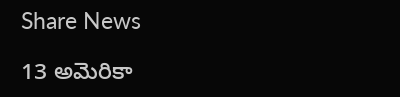Share News

13 అమెరికా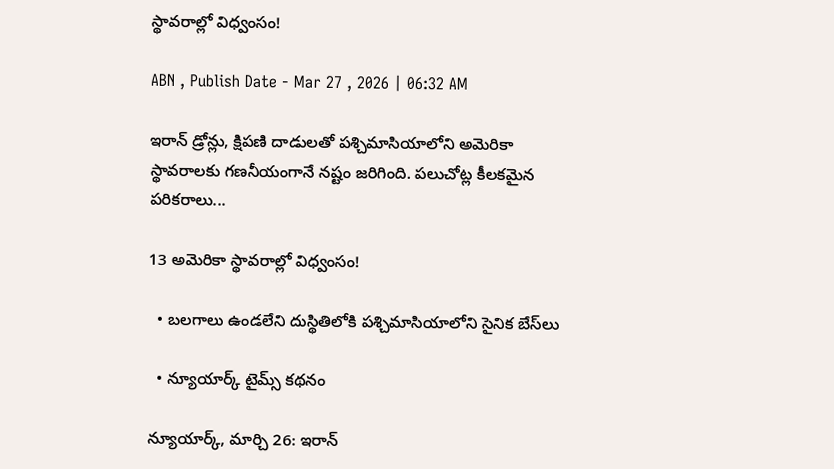స్థావరాల్లో విధ్వంసం!

ABN , Publish Date - Mar 27 , 2026 | 06:32 AM

ఇరాన్‌ డ్రోన్లు, క్షిపణి దాడులతో పశ్చిమాసియాలోని అమెరికా స్థావరాలకు గణనీయంగానే నష్టం జరిగింది. పలుచోట్ల కీలకమైన పరికరాలు...

13 అమెరికా స్థావరాల్లో విధ్వంసం!

  • బలగాలు ఉండలేని దుస్థితిలోకి పశ్చిమాసియాలోని సైనిక బేస్‌లు

  • న్యూయార్క్‌ టైమ్స్‌ కథనం

న్యూయార్క్‌, మార్చి 26: ఇరాన్‌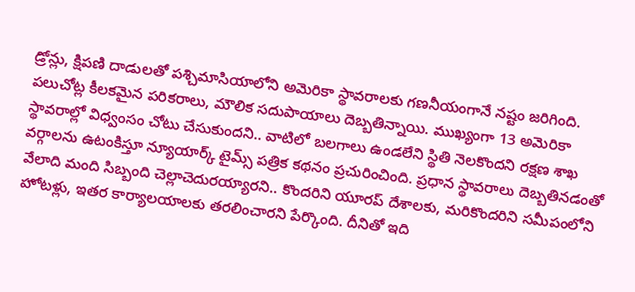డ్రోన్లు, క్షిపణి దాడులతో పశ్చిమాసియాలోని అమెరికా స్థావరాలకు గణనీయంగానే నష్టం జరిగింది. పలుచోట్ల కీలకమైన పరికరాలు, మౌలిక సదుపాయాలు దెబ్బతిన్నాయి. ముఖ్యంగా 13 అమెరికా స్థావరాల్లో విధ్వంసం చోటు చేసుకుందని.. వాటిలో బలగాలు ఉండలేని స్థితి నెలకొందని రక్షణ శాఖ వర్గాలను ఉటంకిస్తూ న్యూయార్క్‌ టైమ్స్‌ పత్రిక కథనం ప్రచురించింది. ప్రధాన స్థావరాలు దెబ్బతినడంతో వేలాది మంది సిబ్బంది చెల్లాచెదురయ్యారని.. కొందరిని యూరప్‌ దేశాలకు, మరికొందరిని సమీపంలోని హోటళ్లు, ఇతర కార్యాలయాలకు తరలించారని పేర్కొంది. దీనితో ఇది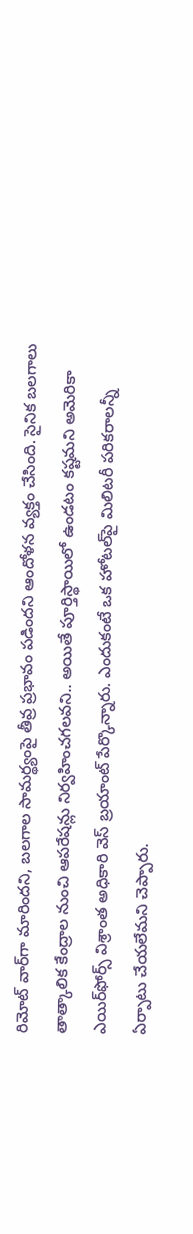రిమోట్‌ వార్‌గా మారిందని, బలగాల సామర్థ్యంపై తీవ్ర ప్రభావం పడిందని ఆందోళన వ్యక్తం చేసింది. సైనిక బలగాలు తాత్కాలిక కేంద్రాల నుంచి ఆపరేషన్లు నిర్వహించగలవని.. అయితే పూర్తిస్థాయిలో ఉండటం కష్టమని అమెరికా ఎయిర్‌ఫోర్స్‌ విశ్రాంత అధికారి వెస్‌ బ్రయాంట్‌ పేర్కొన్నారు. ఎందుకంటే ఒక హోటల్‌పై మిలిటరీ పరికరాలన్నీ ఏర్పాటు చేయలేమని చెప్పారు.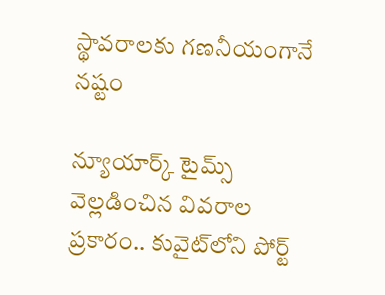స్థావరాలకు గణనీయంగానే నష్టం

న్యూయార్క్‌ టైమ్స్‌ వెల్లడించిన వివరాల ప్రకారం.. కువైట్‌లోని పోర్ట్‌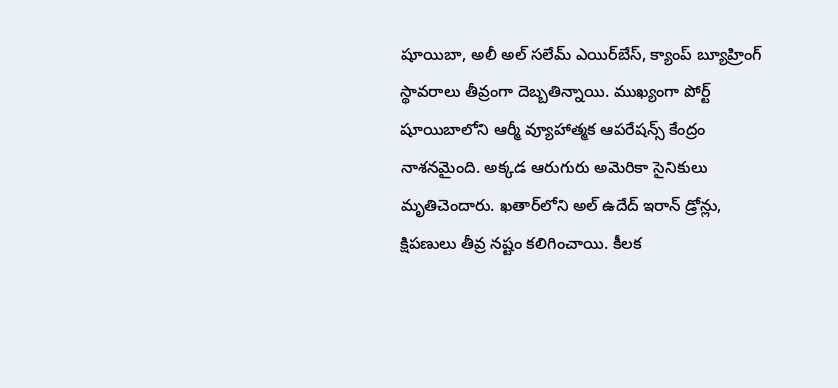షూయిబా, అలీ అల్‌ సలేమ్‌ ఎయిర్‌బేస్‌, క్యాంప్‌ బ్యూహ్రింగ్‌ స్థావరాలు తీవ్రంగా దెబ్బతిన్నాయి. ముఖ్యంగా పోర్ట్‌ షూయిబాలోని ఆర్మీ వ్యూహాత్మక ఆపరేషన్స్‌ కేంద్రం నాశనమైంది. అక్కడ ఆరుగురు అమెరికా సైనికులు మృతిచెందారు. ఖతార్‌లోని అల్‌ ఉదేద్‌ ఇరాన్‌ డ్రోన్లు, క్షిపణులు తీవ్ర నష్టం కలిగించాయి. కీలక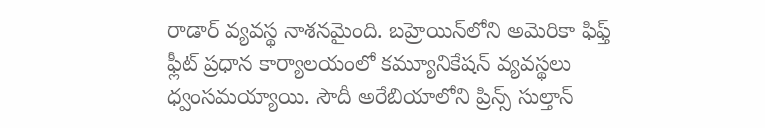రాడార్‌ వ్యవస్థ నాశనమైంది. బహ్రెయిన్‌లోని అమెరికా ఫిఫ్త్‌ ఫ్లీట్‌ ప్రధాన కార్యాలయంలో కమ్యూనికేషన్‌ వ్యవస్థలు ధ్వంసమయ్యాయి. సౌదీ అరేబియాలోని ప్రిన్స్‌ సుల్తాన్‌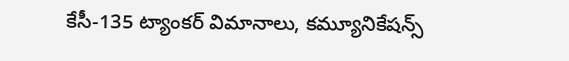కేసీ-135 ట్యాంకర్‌ విమానాలు, కమ్యూనికేషన్స్‌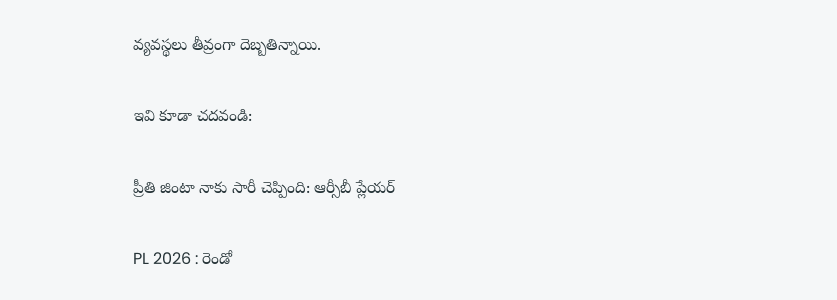వ్యవస్థలు తీవ్రంగా దెబ్బతిన్నాయి.

ఇవి కూడా చదవండి:

ప్రీతి జింటా నాకు సారీ చెప్పింది: ఆర్సీబీ ప్లేయర్

PL 2026 : రెండో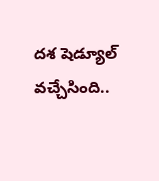ద‌శ‌ షెడ్యూల్ వ‌చ్చేసింది..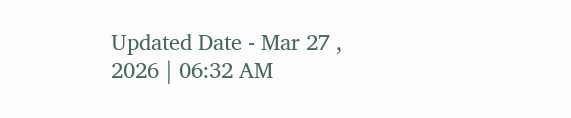Updated Date - Mar 27 , 2026 | 06:32 AM